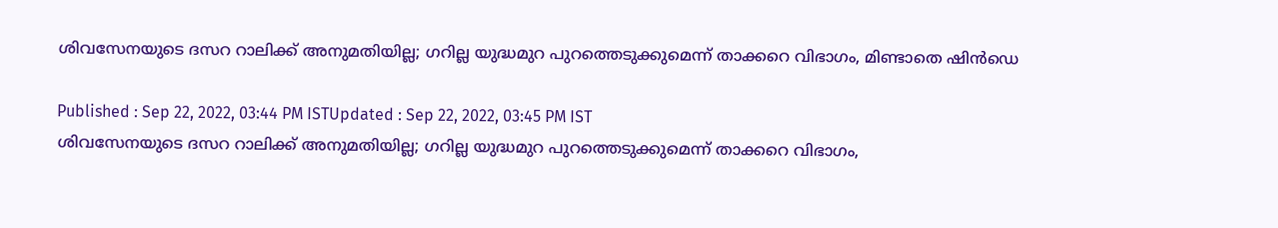ശിവസേനയുടെ ദസറ റാലിക്ക് അനുമതി‌യില്ല; ഗറില്ല യുദ്ധമുറ പുറത്തെടുക്കുമെന്ന് താക്കറെ വിഭാഗം, മിണ്ടാതെ ഷിൻഡെ

Published : Sep 22, 2022, 03:44 PM ISTUpdated : Sep 22, 2022, 03:45 PM IST
ശിവസേനയുടെ ദസറ റാലിക്ക് അനുമതി‌യില്ല; ഗറില്ല യുദ്ധമുറ പുറത്തെടുക്കുമെന്ന് താക്കറെ വിഭാഗം,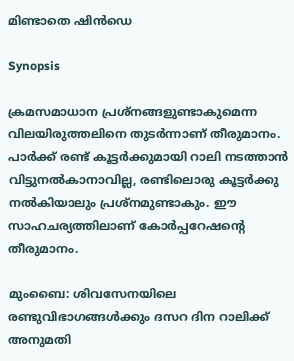മിണ്ടാതെ ഷിൻഡെ

Synopsis

ക്രമസമാധാന പ്രശ്നങ്ങളുണ്ടാകുമെന്ന വിലയിരുത്തലിനെ തുടർന്നാണ് തീരുമാനം. പാർക്ക് രണ്ട് കൂട്ടർക്കുമായി റാലി നടത്താൻ വിട്ടുനൽകാനാവില്ല, രണ്ടിലൊരു കൂട്ടർക്കു നൽകിയാലും പ്രശ്നമുണ്ടാകും. ഈ സാഹചര്യത്തിലാണ് കോർപ്പറേഷന്റെ തീരുമാനം.

മുംബൈ: ശിവസേനയിലെ രണ്ടുവിഭാഗങ്ങൾക്കും ദസറ ദിന റാലിക്ക് അനുമതി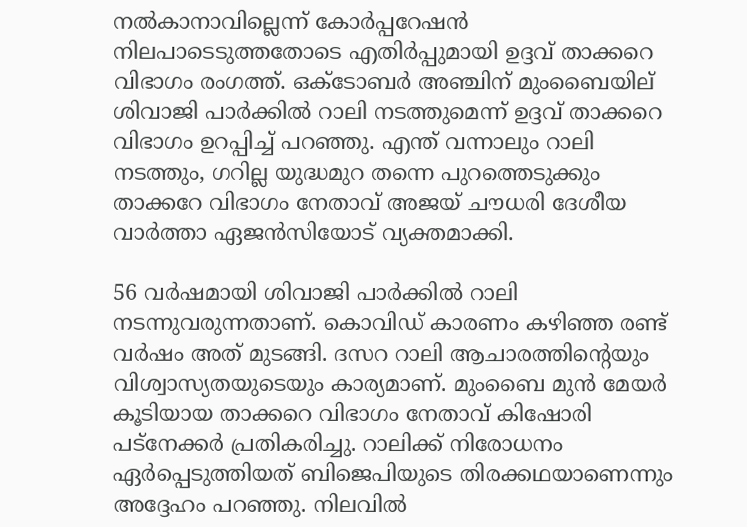നൽകാനാവില്ലെന്ന് കോർപ്പറേഷൻ നിലപാടെടുത്തതോടെ എതിർപ്പുമായി ഉദ്ദവ് താക്കറെ വിഭാഗം രംഗത്ത്. ഒക്ടോബർ അഞ്ചിന് മുംബൈയില് ശിവാജി പാർക്കിൽ റാലി നടത്തുമെന്ന് ഉദ്ദവ് താക്കറെ വിഭാഗം ഉറപ്പിച്ച് പറഞ്ഞു. എന്ത് വന്നാലും റാലി നടത്തും, ഗറില്ല യുദ്ധമുറ തന്നെ പുറത്തെടുക്കും താക്കറേ വിഭാഗം നേതാവ് അജയ് ചൗധരി ദേശീയ വാർത്താ ഏജൻസിയോട് വ്യക്തമാക്കി.

56 വർഷമായി ശിവാജി പാർക്കിൽ റാലി നടന്നുവരുന്നതാണ്. കൊവിഡ് കാരണം കഴിഞ്ഞ രണ്ട് വർഷം അത് മുടങ്ങി. ദസറ റാലി ആചാരത്തിന്റെയും വിശ്വാസ്യതയുടെയും കാര്യമാണ്. മുംബൈ മുൻ മേയർ കൂടിയായ താക്കറെ വിഭാഗം നേതാവ് കിഷോരി പട്നേക്കർ പ്രതികരിച്ചു. റാലിക്ക് നിരോധനം ഏർപ്പെടുത്തിയത് ബിജെപിയുടെ തിരക്കഥയാണെന്നും അദ്ദേഹം പറഞ്ഞു. നിലവിൽ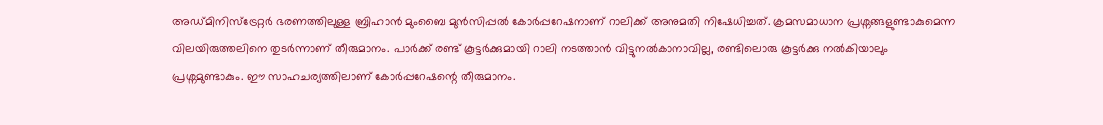അഡ്മിനിസ്ട്രേറ്റർ ഭരണത്തിലുള്ള ബ്രിഹാൻ മുംബൈ മുൻസിപ്പൽ കോർപ്പറേഷനാണ് റാലിക്ക് അനുമതി നിഷേധിച്ചത്. ക്രമസമാധാന പ്രശ്നങ്ങളുണ്ടാകുമെന്ന വിലയിരുത്തലിനെ തുടർന്നാണ് തീരുമാനം. പാർക്ക് രണ്ട് കൂട്ടർക്കുമായി റാലി നടത്താൻ വിട്ടുനൽകാനാവില്ല, രണ്ടിലൊരു കൂട്ടർക്കു നൽകിയാലും പ്രശ്നമുണ്ടാകും. ഈ സാഹചര്യത്തിലാണ് കോർപ്പറേഷന്റെ തീരുമാനം.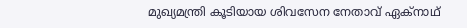മുഖ്യമന്ത്രി കൂടിയായ ശിവസേന നേതാവ് ഏക്നാഥ്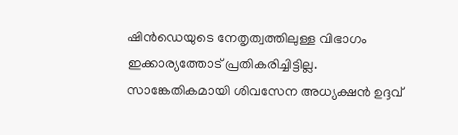ഷിൻഡെയുടെ നേതൃത്വത്തിലുള്ള വിഭാഗം ഇക്കാര്യത്തോട് പ്രതികരിച്ചിട്ടില്ല. സാങ്കേതികമായി ശിവസേന അധ്യക്ഷൻ ഉദ്ദവ്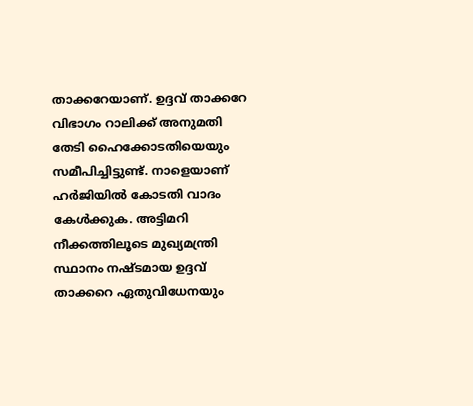താക്കറേയാണ്. ഉദ്ദവ് താക്കറേ വിഭാഗം റാലിക്ക് അനുമതി തേടി ഹൈക്കോടതിയെയും സമീപിച്ചിട്ടുണ്ട്. നാളെയാണ് ഹർജിയിൽ കോടതി വാദം കേൾക്കുക. അട്ടിമറി നീക്കത്തിലൂടെ മുഖ്യമന്ത്രി സ്ഥാനം നഷ്ടമായ ഉദ്ദവ് താക്കറെ ഏതുവിധേനയും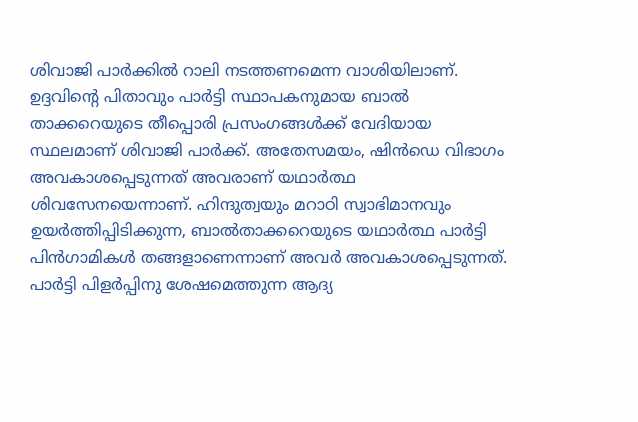ശിവാജി പാർക്കിൽ റാലി ന‌ടത്തണമെന്ന വാശിയിലാണ്. ഉദ്ദവിന്റെ പിതാവും പാർട്ടി സ്ഥാപകനുമായ ബാൽ താക്കറെയുടെ തീപ്പൊരി പ്രസംഗങ്ങൾക്ക് വേദിയായ സ്ഥലമാണ് ശിവാജി പാർക്ക്. അതേസ‌മയം, ഷിൻഡെ വിഭാഗം അവകാശപ്പെടുന്നത് അവരാണ് യ‌ഥാർത്ഥ ശിവസേനയെന്നാണ്. ഹിന്ദുത്വയും മറാഠി സ്വാഭിമാനവും ഉയർത്തിപ്പിടിക്കുന്ന, ബാൽതാക്കറെയുടെ യഥാർത്ഥ പാർട്ടി പിൻഗാമികൾ തങ്ങളാണെന്നാണ് അവർ അവകാശപ്പെടുന്നത്. പാർട്ടി പിളർപ്പിനു ശേഷമെത്തുന്ന ആദ്യ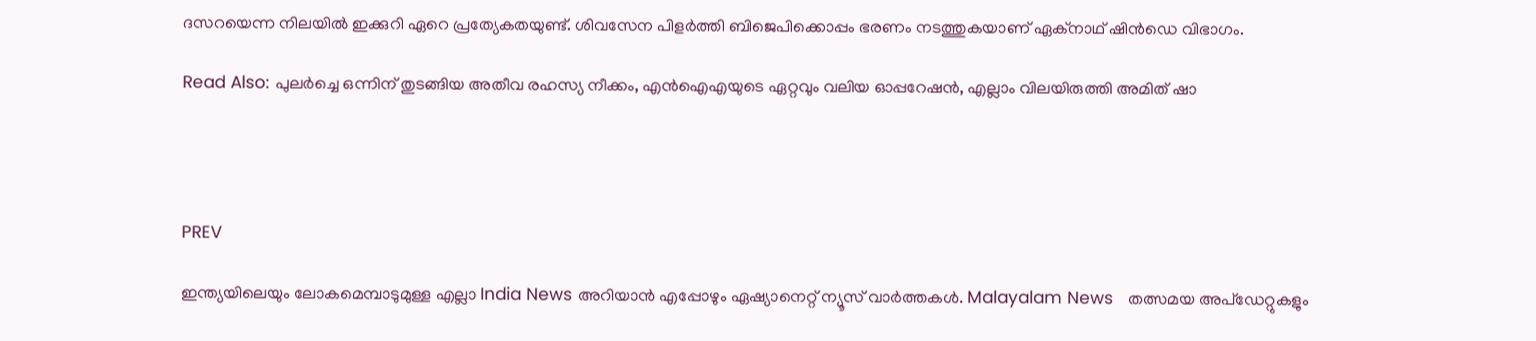ദസറയെന്ന നിലയിൽ ഇക്കുറി ഏറെ പ്രത്യേകതയുണ്ട്. ശിവസേന പിളർത്തി ബിജെപിക്കൊപ്പം ഭരണം നടത്തുകയാണ് ഏക്നാഥ് ഷിൻഡെ വിഭാഗം.

Read Also: പുലര്‍ച്ചെ ഒന്നിന് തുടങ്ങിയ അതീവ രഹസ്യ നീക്കം, എന്‍ഐഎയുടെ ഏറ്റവും വലിയ ഓപ്പറേഷന്‍, എല്ലാം വിലയിരുത്തി അമിത് ഷാ




PREV

ഇന്ത്യയിലെയും ലോകമെമ്പാടുമുള്ള എല്ലാ India News അറിയാൻ എപ്പോഴും ഏഷ്യാനെറ്റ് ന്യൂസ് വാർത്തകൾ. Malayalam News   തത്സമയ അപ്‌ഡേറ്റുകളും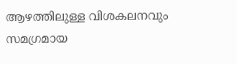ആഴത്തിലുള്ള വിശകലനവും സമഗ്രമായ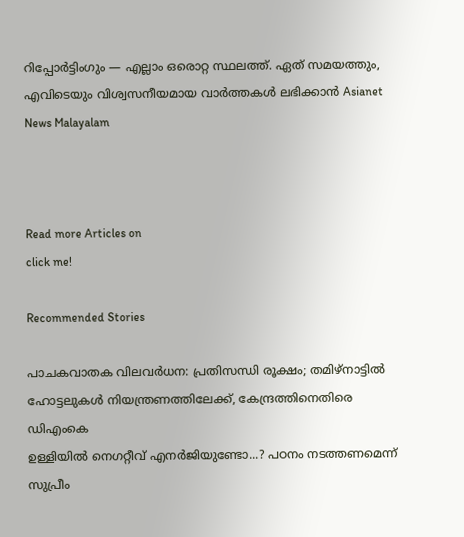റിപ്പോർട്ടിംഗും — എല്ലാം ഒരൊറ്റ സ്ഥലത്ത്. ഏത് സമയത്തും, എവിടെയും വിശ്വസനീയമായ വാർത്തകൾ ലഭിക്കാൻ Asianet News Malayalam



Read more Articles on
click me!

Recommended Stories

പാചകവാതക വിലവർധന: പ്രതിസന്ധി രൂക്ഷം; തമിഴ്നാട്ടിൽ ഹോട്ടലുകൾ നിയന്ത്രണത്തിലേക്ക്, കേന്ദ്രത്തിനെതിരെ ഡിഎംകെ
ഉള്ളിയിൽ നെഗറ്റീവ് എനർജിയുണ്ടോ...? പഠനം നടത്തണമെന്ന് സുപ്രീം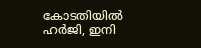കോടതിയിൽ ഹർജി, ഇനി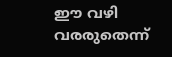ഈ വഴി വരരുതെന്ന്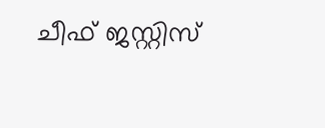ചീഫ് ജസ്റ്റിസ്